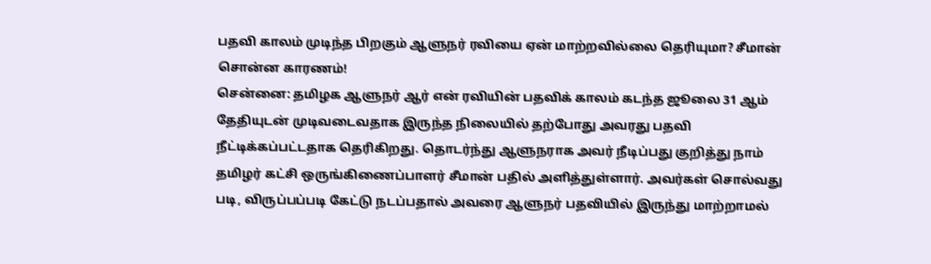பதவி காலம் முடிந்த பிறகும் ஆளுநர் ரவியை ஏன் மாற்றவில்லை தெரியுமா? சீமான் சொன்ன காரணம்!
சென்னை: தமிழக ஆளுநர் ஆர் என் ரவியின் பதவிக் காலம் கடந்த ஜூலை 31 ஆம் தேதியுடன் முடிவடைவதாக இருந்த நிலையில் தற்போது அவரது பதவி நீட்டிக்கப்பட்டதாக தெரிகிறது. தொடர்ந்து ஆளுநராக அவர் நீடிப்பது குறித்து நாம் தமிழர் கட்சி ஒருங்கிணைப்பாளர் சீமான் பதில் அளித்துள்ளார். அவர்கள் சொல்வது படி, விருப்பப்படி கேட்டு நடப்பதால் அவரை ஆளுநர் பதவியில் இருந்து மாற்றாமல்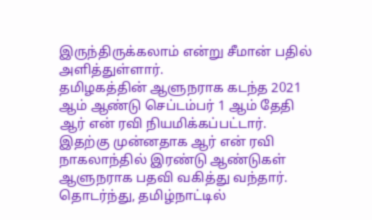இருந்திருக்கலாம் என்று சீமான் பதில் அளித்துள்ளார்.
தமிழகத்தின் ஆளுநராக கடந்த 2021 ஆம் ஆண்டு செப்டம்பர் 1 ஆம் தேதி ஆர் என் ரவி நியமிக்கப்பட்டார். இதற்கு முன்னதாக ஆர் என் ரவி நாகலாந்தில் இரண்டு ஆண்டுகள் ஆளுநராக பதவி வகித்து வந்தார். தொடர்ந்து, தமிழ்நாட்டில்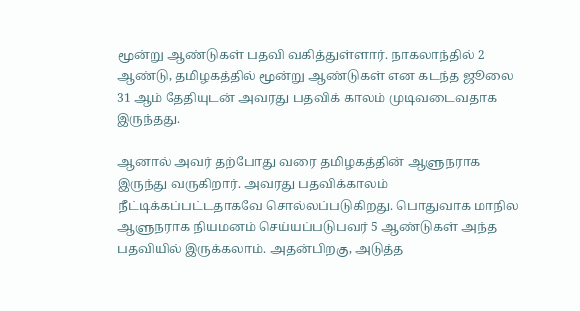மூன்று ஆண்டுகள் பதவி வகித்துள்ளார். நாகலாந்தில் 2 ஆண்டு, தமிழகத்தில் மூன்று ஆண்டுகள் என கடந்த ஜூலை 31 ஆம் தேதியுடன் அவரது பதவிக் காலம் முடிவடைவதாக இருந்தது.

ஆனால் அவர் தற்போது வரை தமிழகத்தின் ஆளுநராக இருந்து வருகிறார். அவரது பதவிக்காலம் நீட்டிக்கப்பட்டதாகவே சொல்லப்படுகிறது. பொதுவாக மாநில ஆளுநராக நியமனம் செய்யப்படுபவர் 5 ஆண்டுகள் அந்த பதவியில் இருக்கலாம். அதன்பிறகு, அடுத்த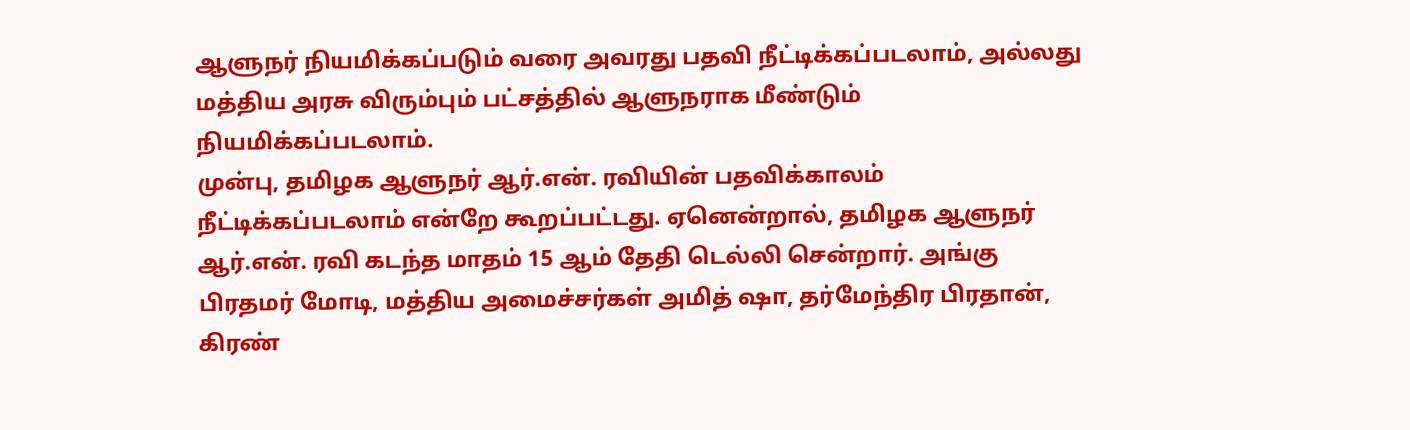ஆளுநர் நியமிக்கப்படும் வரை அவரது பதவி நீட்டிக்கப்படலாம், அல்லது மத்திய அரசு விரும்பும் பட்சத்தில் ஆளுநராக மீண்டும் நியமிக்கப்படலாம்.
முன்பு, தமிழக ஆளுநர் ஆர்.என். ரவியின் பதவிக்காலம் நீட்டிக்கப்படலாம் என்றே கூறப்பட்டது. ஏனென்றால், தமிழக ஆளுநர் ஆர்.என். ரவி கடந்த மாதம் 15 ஆம் தேதி டெல்லி சென்றார். அங்கு பிரதமர் மோடி, மத்திய அமைச்சர்கள் அமித் ஷா, தர்மேந்திர பிரதான், கிரண்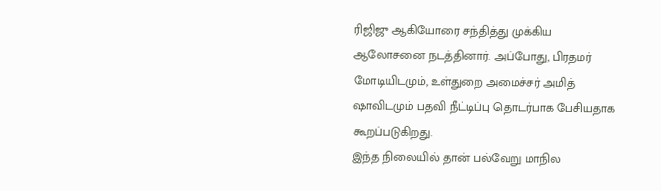ரிஜிஜு ஆகியோரை சந்தித்து முக்கிய ஆலோசனை நடத்தினார். அப்போது, பிரதமர் மோடியிடமும், உள்துறை அமைச்சர் அமித் ஷாவிடமும் பதவி நீட்டிப்பு தொடர்பாக பேசியதாக கூறப்படுகிறது.
இந்த நிலையில் தான் பல்வேறு மாநில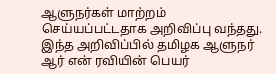ஆளுநர்கள் மாற்றம் செய்யப்பட்டதாக அறிவிப்பு வந்தது. இந்த அறிவிப்பில் தமிழக ஆளுநர் ஆர் என் ரவியின் பெயர்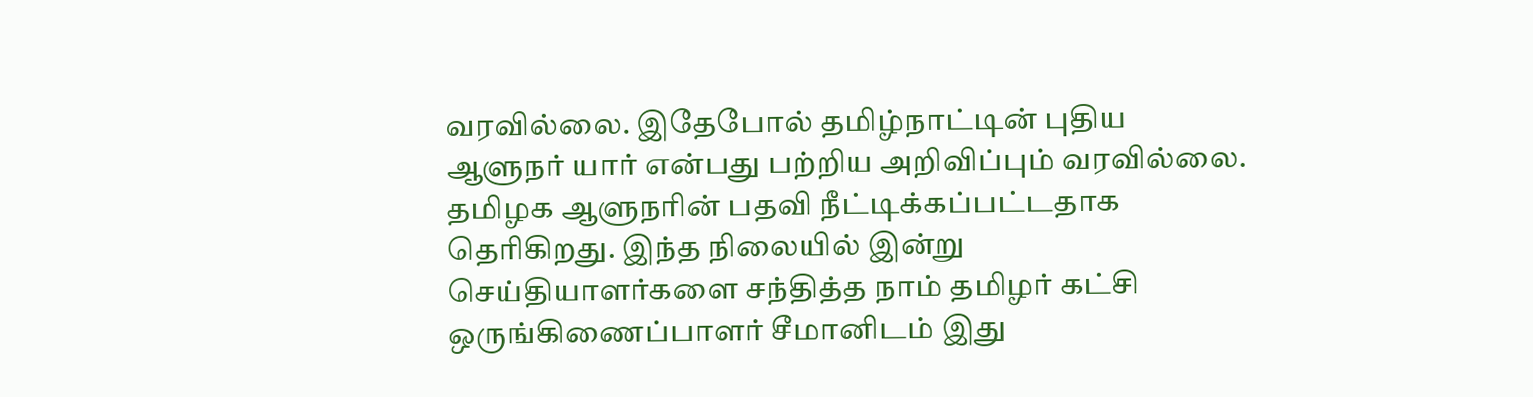வரவில்லை. இதேபோல் தமிழ்நாட்டின் புதிய ஆளுநர் யார் என்பது பற்றிய அறிவிப்பும் வரவில்லை. தமிழக ஆளுநரின் பதவி நீட்டிக்கப்பட்டதாக தெரிகிறது. இந்த நிலையில் இன்று செய்தியாளர்களை சந்தித்த நாம் தமிழர் கட்சி ஒருங்கிணைப்பாளர் சீமானிடம் இது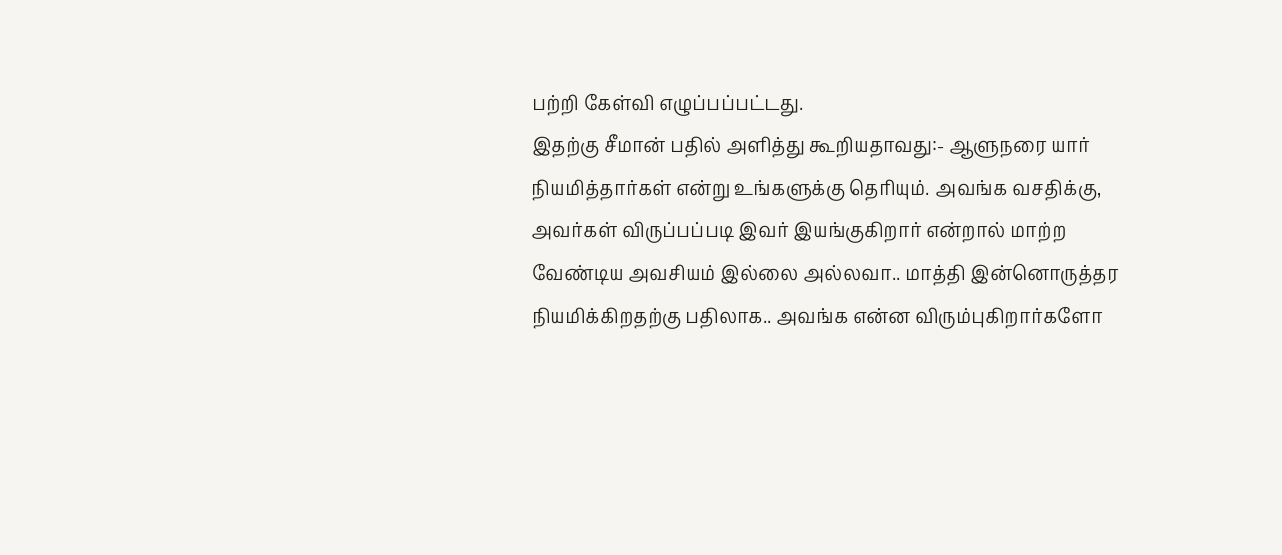பற்றி கேள்வி எழுப்பப்பட்டது.
இதற்கு சீமான் பதில் அளித்து கூறியதாவது:- ஆளுநரை யார் நியமித்தார்கள் என்று உங்களுக்கு தெரியும். அவங்க வசதிக்கு, அவர்கள் விருப்பப்படி இவர் இயங்குகிறார் என்றால் மாற்ற வேண்டிய அவசியம் இல்லை அல்லவா.. மாத்தி இன்னொருத்தர நியமிக்கிறதற்கு பதிலாக.. அவங்க என்ன விரும்புகிறார்களோ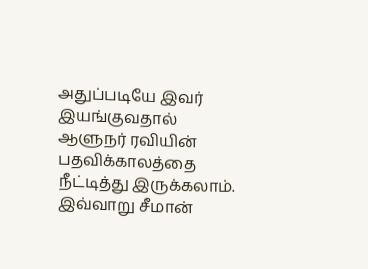அதுப்படியே இவர் இயங்குவதால் ஆளுநர் ரவியின் பதவிக்காலத்தை நீட்டித்து இருக்கலாம். இவ்வாறு சீமான்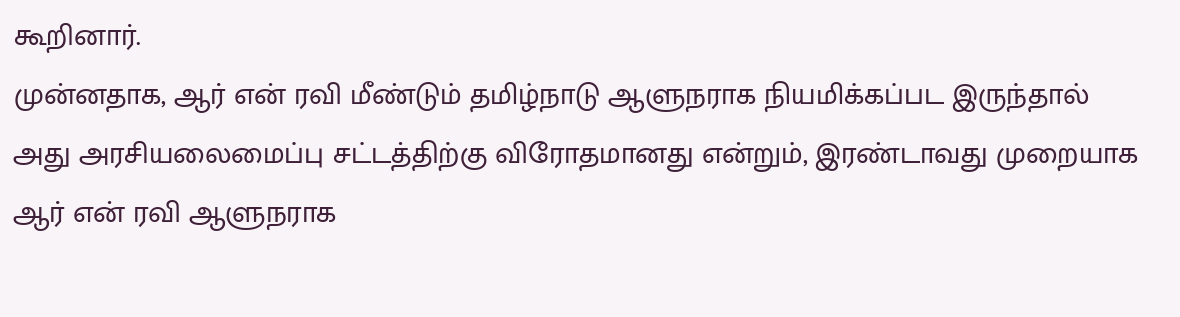கூறினார்.
முன்னதாக, ஆர் என் ரவி மீண்டும் தமிழ்நாடு ஆளுநராக நியமிக்கப்பட இருந்தால் அது அரசியலைமைப்பு சட்டத்திற்கு விரோதமானது என்றும், இரண்டாவது முறையாக ஆர் என் ரவி ஆளுநராக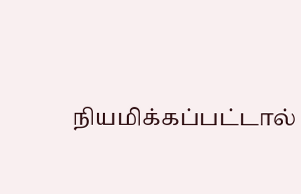நியமிக்கப்பட்டால்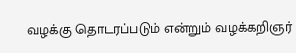வழக்கு தொடரப்படும் என்றும் வழக்கறிஞர்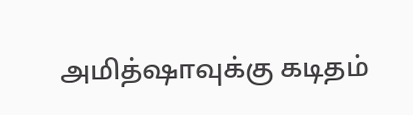அமித்ஷாவுக்கு கடிதம்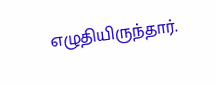எழுதியிருந்தார்.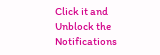Click it and Unblock the Notifications